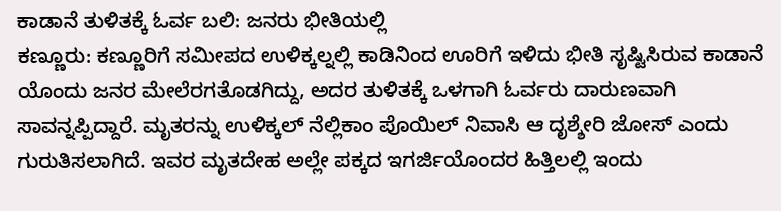ಕಾಡಾನೆ ತುಳಿತಕ್ಕೆ ಓರ್ವ ಬಲಿ: ಜನರು ಭೀತಿಯಲ್ಲಿ
ಕಣ್ಣೂರು: ಕಣ್ಣೂರಿಗೆ ಸಮೀಪದ ಉಳಿಕ್ಕಲ್ನಲ್ಲಿ ಕಾಡಿನಿಂದ ಊರಿಗೆ ಇಳಿದು ಭೀತಿ ಸೃಷ್ಟಿಸಿರುವ ಕಾಡಾನೆ ಯೊಂದು ಜನರ ಮೇಲೆರಗತೊಡಗಿದ್ದು, ಅದರ ತುಳಿತಕ್ಕೆ ಒಳಗಾಗಿ ಓರ್ವರು ದಾರುಣವಾಗಿ ಸಾವನ್ನಪ್ಪಿದ್ದಾರೆ. ಮೃತರನ್ನು ಉಳಿಕ್ಕಲ್ ನೆಲ್ಲಿಕಾಂ ಪೊಯಿಲ್ ನಿವಾಸಿ ಆ ದೃಶ್ಶೇರಿ ಜೋಸ್ ಎಂದು ಗುರುತಿಸಲಾಗಿದೆ. ಇವರ ಮೃತದೇಹ ಅಲ್ಲೇ ಪಕ್ಕದ ಇಗರ್ಜಿಯೊಂದರ ಹಿತ್ತಿಲಲ್ಲಿ ಇಂದು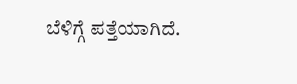ಬೆಳಿಗ್ಗೆ ಪತ್ತೆಯಾಗಿದೆ.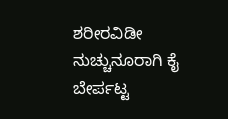ಶರೀರವಿಡೀ ನುಚ್ಚುನೂರಾಗಿ ಕೈ ಬೇರ್ಪಟ್ಟ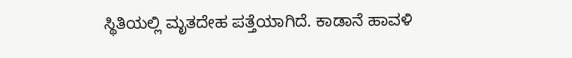ಸ್ಥಿತಿಯಲ್ಲಿ ಮೃತದೇಹ ಪತ್ತೆಯಾಗಿದೆ. ಕಾಡಾನೆ ಹಾವಳಿ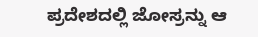ಪ್ರದೇಶದಲ್ಲಿ ಜೋಸ್ರನ್ನು ಆ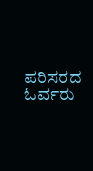ಪರಿಸರದ ಓರ್ವರು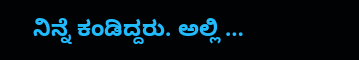ನಿನ್ನೆ ಕಂಡಿದ್ದರು. ಅಲ್ಲಿ …